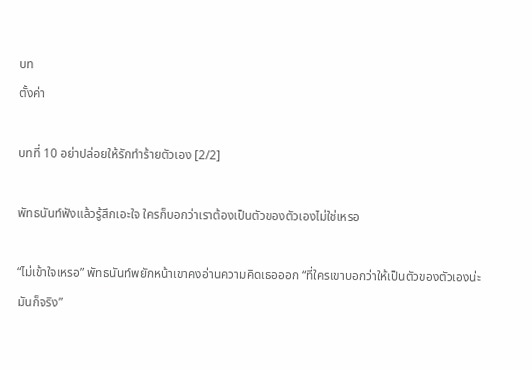บท
ตั้งค่า

บทที่ 10 อย่าปล่อยให้รักทำร้ายตัวเอง [2/2]

พัทธนันท์ฟังแล้วรู้สึกเอะใจ ใครก็บอกว่าเราต้องเป็นตัวของตัวเองไม่ใช่เหรอ

“ไม่เข้าใจเหรอ” พัทธนันท์พยักหน้าเขาคงอ่านความคิดเธอออก “ที่ใครเขาบอกว่าให้เป็นตัวของตัวเองน่ะมันก็จริง”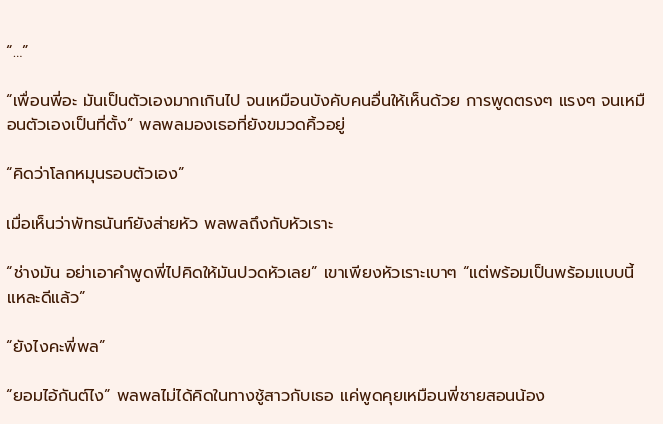“…”

“เพื่อนพี่อะ มันเป็นตัวเองมากเกินไป จนเหมือนบังคับคนอื่นให้เห็นด้วย การพูดตรงๆ แรงๆ จนเหมือนตัวเองเป็นที่ตั้ง” พลพลมองเธอที่ยังขมวดคิ้วอยู่

“คิดว่าโลกหมุนรอบตัวเอง”

เมื่อเห็นว่าพัทธนันท์ยังส่ายหัว พลพลถึงกับหัวเราะ

“ช่างมัน อย่าเอาคำพูดพี่ไปคิดให้มันปวดหัวเลย” เขาเพียงหัวเราะเบาๆ “แต่พร้อมเป็นพร้อมแบบนี้แหละดีแล้ว”

“ยังไงคะพี่พล”

“ยอมไอ้กันต์ไง” พลพลไม่ได้คิดในทางชู้สาวกับเธอ แค่พูดคุยเหมือนพี่ชายสอนน้อง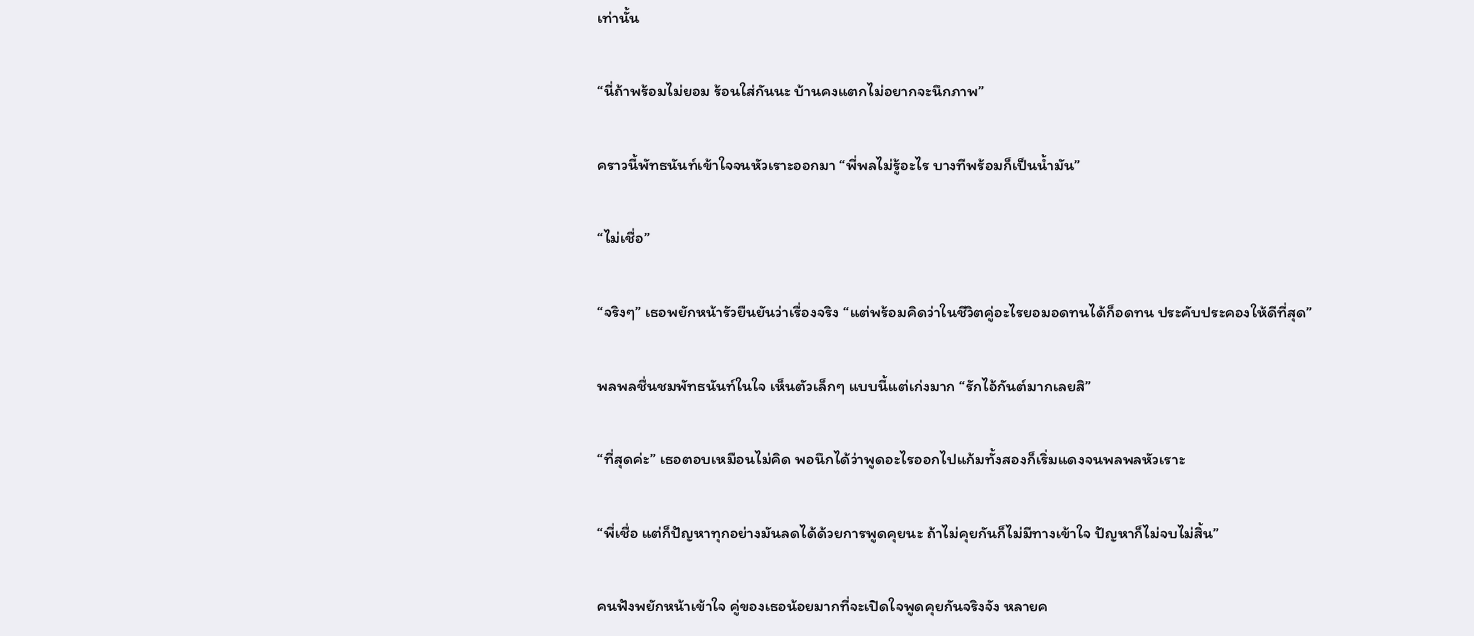เท่านั้น

“นี่ถ้าพร้อมไม่ยอม ร้อนใส่กันนะ บ้านคงแตกไม่อยากจะนึกภาพ”

คราวนี้พัทธนันท์เข้าใจจนหัวเราะออกมา “พี่พลไม่รู้อะไร บางทีพร้อมก็เป็นน้ำมัน”

“ไม่เชื่อ”

“จริงๆ” เธอพยักหน้ารัวยืนยันว่าเรื่องจริง “แต่พร้อมคิดว่าในชีวิตคู่อะไรยอมอดทนได้ก็อดทน ประคับประคองให้ดีที่สุด”

พลพลชื่นชมพัทธนันท์ในใจ เห็นตัวเล็กๆ แบบนี้แต่เก่งมาก “รักไอ้กันต์มากเลยสิ”

“ที่สุดค่ะ” เธอตอบเหมือนไม่คิด พอนึกได้ว่าพูดอะไรออกไปแก้มทั้งสองก็เริ่มแดงจนพลพลหัวเราะ

“พี่เชื่อ แต่ก็ปัญหาทุกอย่างมันลดได้ด้วยการพูดคุยนะ ถ้าไม่คุยกันก็ไม่มีทางเข้าใจ ปัญหาก็ไม่จบไม่สิ้น”

คนฟังพยักหน้าเข้าใจ คู่ของเธอน้อยมากที่จะเปิดใจพูดคุยกันจริงจัง หลายค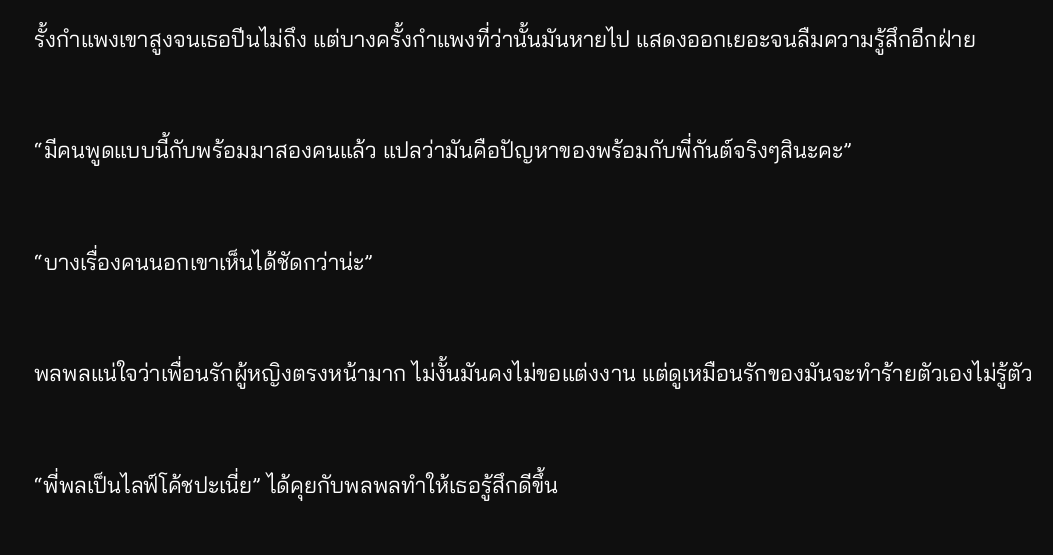รั้งกำแพงเขาสูงจนเธอปีนไม่ถึง แต่บางครั้งกำแพงที่ว่านั้นมันหายไป แสดงออกเยอะจนลืมความรู้สึกอีกฝ่าย

“มีคนพูดแบบนี้กับพร้อมมาสองคนแล้ว แปลว่ามันคือปัญหาของพร้อมกับพี่กันต์จริงๆสินะคะ”

“บางเรื่องคนนอกเขาเห็นได้ชัดกว่าน่ะ”

พลพลแน่ใจว่าเพื่อนรักผู้หญิงตรงหน้ามาก ไม่งั้นมันคงไม่ขอแต่งงาน แต่ดูเหมือนรักของมันจะทำร้ายตัวเองไม่รู้ตัว

“พี่พลเป็นไลฟ์โค้ชปะเนี่ย” ได้คุยกับพลพลทำให้เธอรู้สึกดีขึ้น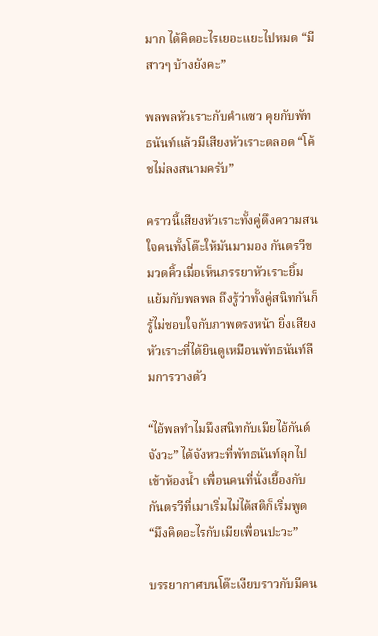มาก ได้คิดอะไรเยอะแยะไปหมด “มีสาวๆ บ้างยังคะ”

พลพลหัวเราะกับคำแซว คุยกับพัทธนันท์แล้วมีเสียงหัวเราะตลอด “โค้ชไม่ลงสนามครับ”

คราวนี้เสียงหัวเราะทั้งคู่ดึงความสนใจคนทั้งโต๊ะให้มันมามอง กันตรวีขมวดคิ้วเมื่อเห็นภรรยาหัวเราะยิ้มแย้มกับพลพล ถึงรู้ว่าทั้งคู่สนิทกันก็รู้ไม่ชอบใจกับภาพตรงหน้า ยิ่งเสียงหัวเราะที่ได้ยินดูเหมือนพัทธนันท์ลืมการวางตัว

“ไอ้พลทำไมมึงสนิทกับเมียไอ้กันต์จังวะ” ได้จังหวะที่พัทธนันท์ลุกไปเข้าห้องน้ำ เพื่อนคนที่นั่งเยื้องกับกันตรวีที่เมาเริ่มไม่ได้สติก็เริ่มพูด “มึงคิดอะไรกับเมียเพื่อนปะวะ”

บรรยากาศบนโต๊ะเงียบราวกับมีคน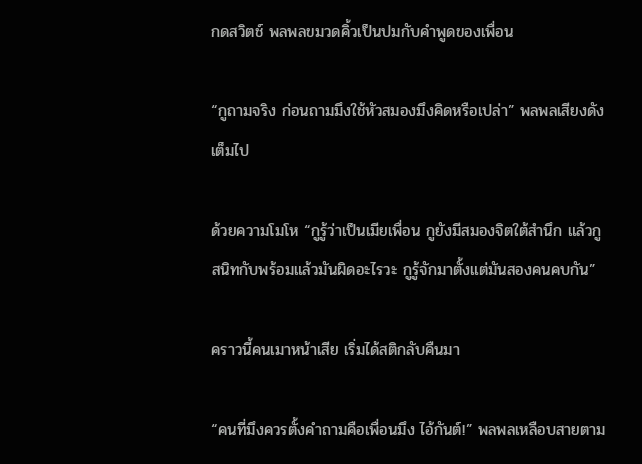กดสวิตช์ พลพลขมวดคิ้วเป็นปมกับคำพูดของเพื่อน

“กูถามจริง ก่อนถามมึงใช้หัวสมองมึงคิดหรือเปล่า” พลพลเสียงดังเต็มไป

ด้วยความโมโห “กูรู้ว่าเป็นเมียเพื่อน กูยังมีสมองจิตใต้สำนึก แล้วกูสนิทกับพร้อมแล้วมันผิดอะไรวะ กูรู้จักมาตั้งแต่มันสองคนคบกัน”

คราวนี้คนเมาหน้าเสีย เริ่มได้สติกลับคืนมา

“คนที่มึงควรตั้งคำถามคือเพื่อนมึง ไอ้กันต์!” พลพลเหลือบสายตาม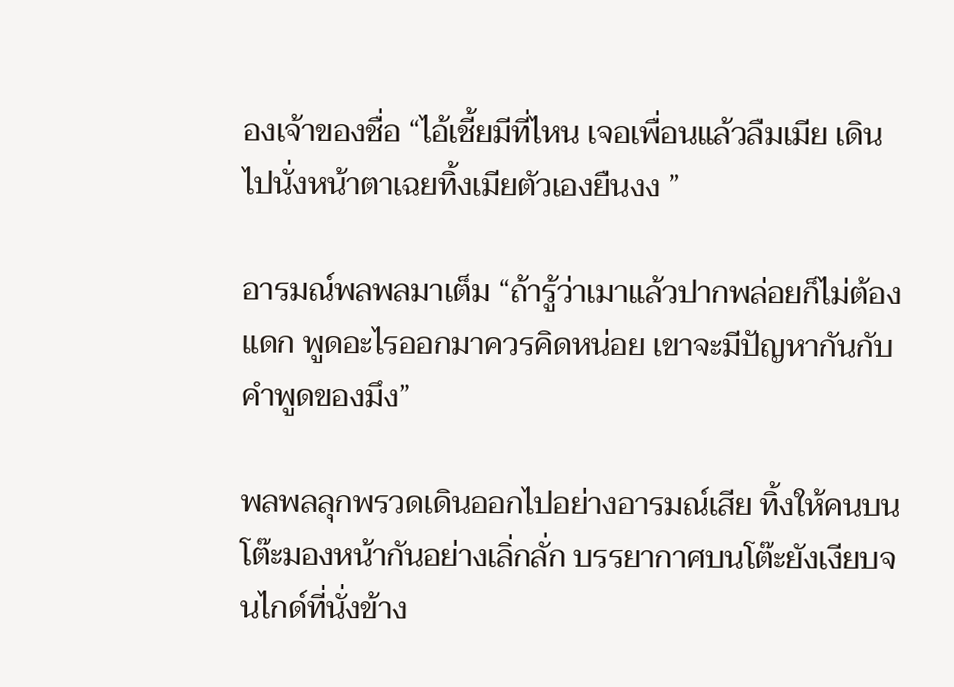องเจ้าของชื่อ “ไอ้เชี้ยมีที่ไหน เจอเพื่อนแล้วลืมเมีย เดินไปนั่งหน้าตาเฉยทิ้งเมียตัวเองยืนงง ”

อารมณ์พลพลมาเต็ม “ถ้ารู้ว่าเมาแล้วปากพล่อยก็ไม่ต้องแดก พูดอะไรออกมาควรคิดหน่อย เขาจะมีปัญหากันกับคำพูดของมึง”

พลพลลุกพรวดเดินออกไปอย่างอารมณ์เสีย ทิ้งให้คนบนโต๊ะมองหน้ากันอย่างเลิ่กลั่ก บรรยากาศบนโต๊ะยังเงียบจนไกด์ที่นั่งข้าง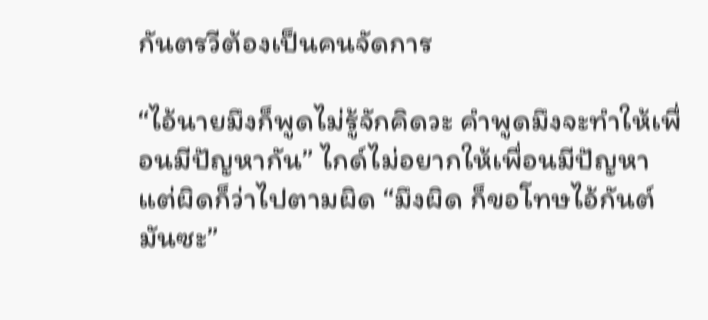กันตรวีต้องเป็นคนจัดการ

“ไอ้นายมึงก็พูดไม่รู้จักคิดวะ คำพูดมึงจะทำให้เพื่อนมีปัญหากัน” ไกด์ไม่อยากให้เพื่อนมีปัญหา แต่ผิดก็ว่าไปตามผิด “มึงผิด ก็ขอโทษไอ้กันต์มันซะ”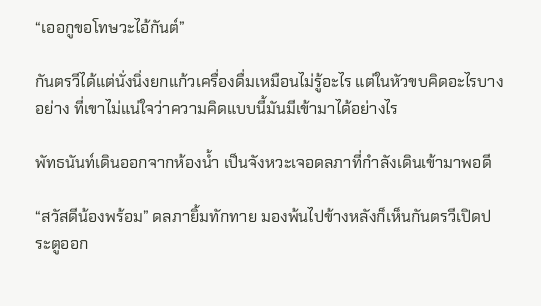“เออกูขอโทษวะไอ้กันต์”

กันตรวีได้แต่นั่งนิ่งยกแก้วเครื่องดื่มเหมือนไม่รู้อะไร แต่ในหัวขบคิดอะไรบางอย่าง ที่เขาไม่แน่ใจว่าความคิดแบบนี้มันมีเข้ามาได้อย่างไร

พัทธนันท์เดินออกจากห้องน้ำ เป็นจังหวะเจอดลภาที่กำลังเดินเข้ามาพอดี

“สวัสดีน้องพร้อม” ดลภายิ้มทักทาย มองพ้นไปข้างหลังก็เห็นกันตรวีเปิดประตูออก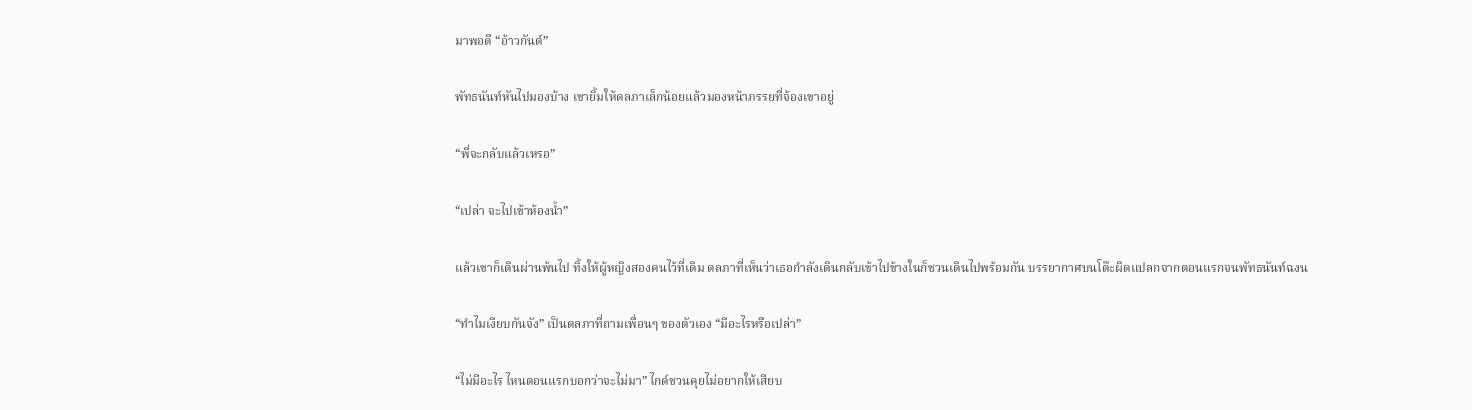มาพอดี “อ้าวกันต์”

พัทธนันท์หันไปมองบ้าง เขายิ้มให้ดลภาเล็กน้อยแล้วมองหน้าภรรยที่จ้องเขาอยู่

“พี่จะกลับแล้วเหรอ”

“เปล่า จะไปเข้าห้องน้ำ”

แล้วเขาก็เดินผ่านพ้นไป ทิ้งให้ผู้หญิงสองคนไว้ที่เดิม ดลภาที่เห็นว่าเธอกำลังเดินกลับเข้าไปข้างในก็ชวนเดินไปพร้อมกัน บรรยากาศบนโต๊ะผิดแปลกจากตอนแรกจนพัทธนันท์ฉงน

“ทำไมเงียบกันจัง” เป็นดลภาที่ถามเพื่อนๆ ของตัวเอง “มีอะไรหรือเปล่า”

“ไม่มีอะไร ไหนตอนแรกบอกว่าจะไม่มา” ไกด์ชวนคุยไม่อยากให้เสียบ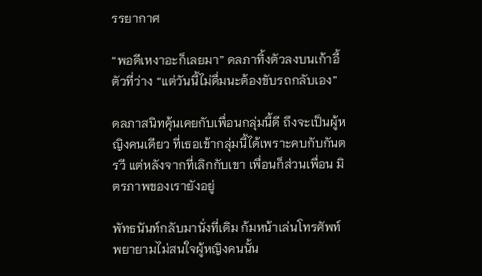รรยากาศ

“พอดีเหงาอะก็เลยมา” ดลภาทิ้งตัวลงบนเก้าอี้ตัวที่ว่าง “แต่วันนี้ไม่ดื่มนะต้องขับรถกลับเอง”

ดลภาสนิทคุ้นเคยกับเพื่อนกลุ่มนี้ดี ถึงจะเป็นผู้หญิงคนเดียว ที่เธอเข้ากลุ่มนี้ได้เพราะคบกับกันตรวี แต่หลังจากที่เลิกกับเขา เพื่อนก็ส่วนเพื่อน มิตรภาพของเรายังอยู่

พัทธนันท์กลับมานั่งที่เดิม ก้มหน้าเล่นโทรศัพท์พยายามไม่สนใจผู้หญิงคนนั้น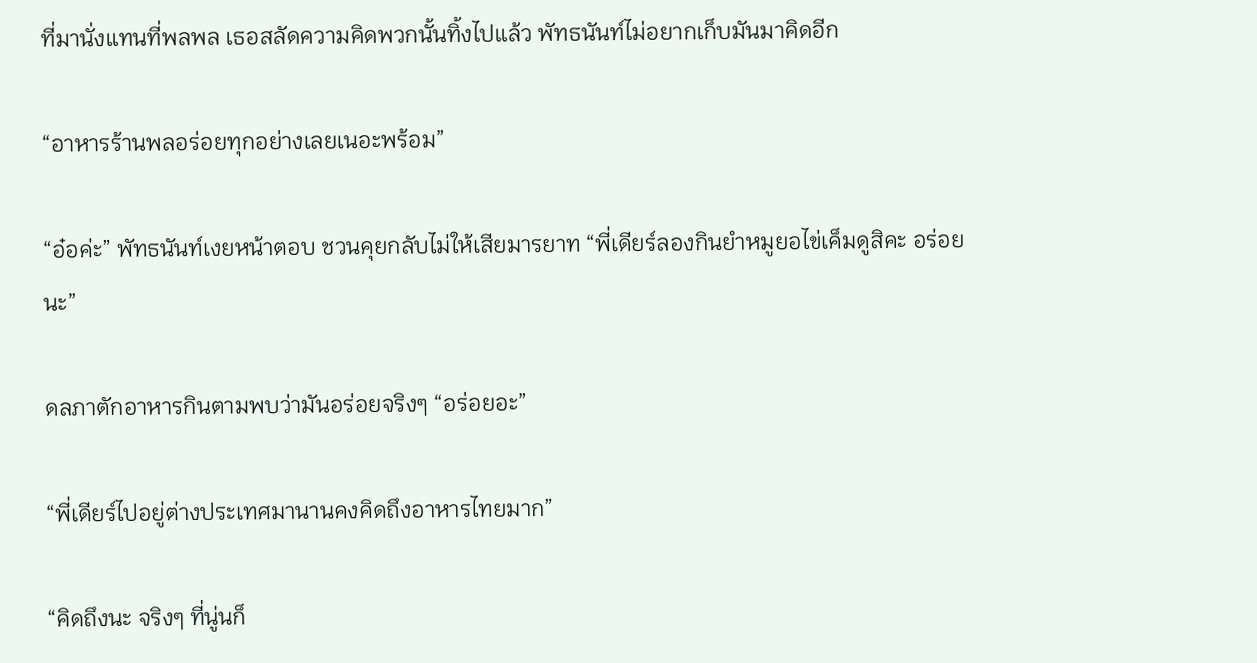ที่มานั่งแทนที่พลพล เธอสลัดความคิดพวกนั้นทิ้งไปแล้ว พัทธนันท์ไม่อยากเก็บมันมาคิดอีก

“อาหารร้านพลอร่อยทุกอย่างเลยเนอะพร้อม”

“อ๋อค่ะ” พัทธนันท์เงยหน้าตอบ ชวนคุยกลับไม่ให้เสียมารยาท “พี่เดียร์ลองกินยำหมูยอไข่เค็มดูสิคะ อร่อยนะ”

ดลภาตักอาหารกินตามพบว่ามันอร่อยจริงๆ “อร่อยอะ”

“พี่เดียร์ไปอยู่ต่างประเทศมานานคงคิดถึงอาหารไทยมาก”

“คิดถึงนะ จริงๆ ที่นู่นก็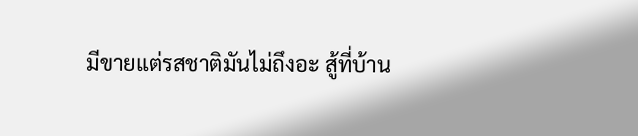มีขายแต่รสชาติมันไม่ถึงอะ สู้ที่บ้าน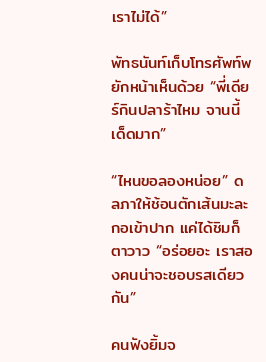เราไม่ได้”

พัทธนันท์เก็บโทรศัพท์พยักหน้าเห็นด้วย “พี่เดียร์กินปลาร้าไหม จานนี้เด็ดมาก”

“ไหนขอลองหน่อย” ดลภาให้ช้อนตักเส้นมะละกอเข้าปาก แค่ได้ชิมก็ตาวาว “อร่อยอะ เราสองคนน่าจะชอบรสเดียวกัน”

คนฟังยิ้มจ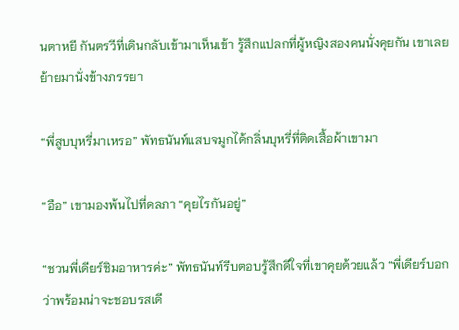นตาหยี กันตรวีที่เดินกลับเข้ามาเห็นเข้า รู้สึกแปลกที่ผู้หญิงสองคนนั่งคุยกัน เขาเลยย้ายมานั่งข้างภรรยา

“พี่สูบบุหรี่มาเหรอ” พัทธนันท์แสบจมูกได้กลิ่นบุหรี่ที่ติดเสื้อผ้าเขามา

“อือ” เขามองพ้นไปที่ดลภา “คุยไรกันอยู่”

“ชวนพี่เดียร์ชิมอาหารค่ะ” พัทธนันท์รีบตอบรู้สึกดีใจที่เขาคุยด้วยแล้ว “พี่เดียร์บอกว่าพร้อมน่าจะชอบรสเดี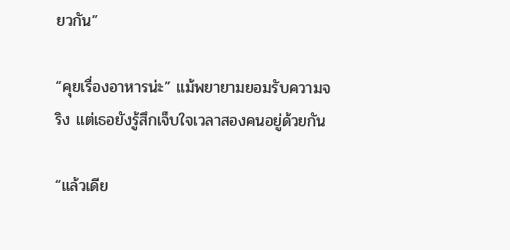ยวกัน”

“คุยเรื่องอาหารน่ะ” แม้พยายามยอมรับความจริง แต่เธอยังรู้สึกเจ็บใจเวลาสองคนอยู่ด้วยกัน

“แล้วเดีย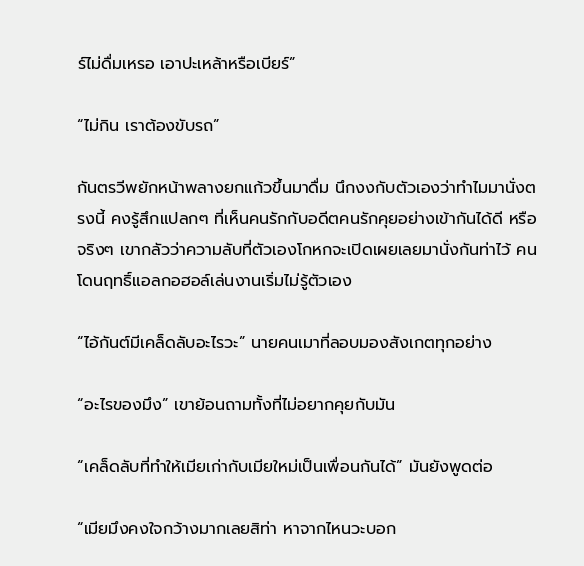ร์ไม่ดื่มเหรอ เอาปะเหล้าหรือเบียร์”

“ไม่กิน เราต้องขับรถ”

กันตรวีพยักหน้าพลางยกแก้วขึ้นมาดื่ม นึกงงกับตัวเองว่าทำไมมานั่งตรงนี้ คงรู้สึกแปลกๆ ที่เห็นคนรักกับอดีตคนรักคุยอย่างเข้ากันได้ดี หรือจริงๆ เขากลัวว่าความลับที่ตัวเองโกหกจะเปิดเผยเลยมานั่งกันท่าไว้ คนโดนฤทธิ์แอลกอฮอล์เล่นงานเริ่มไม่รู้ตัวเอง

“ไอ้กันต์มีเคล็ดลับอะไรวะ” นายคนเมาที่ลอบมองสังเกตทุกอย่าง

“อะไรของมึง” เขาย้อนถามทั้งที่ไม่อยากคุยกับมัน

“เคล็ดลับที่ทำให้เมียเก่ากับเมียใหม่เป็นเพื่อนกันได้” มันยังพูดต่อ

“เมียมึงคงใจกว้างมากเลยสิท่า หาจากไหนวะบอก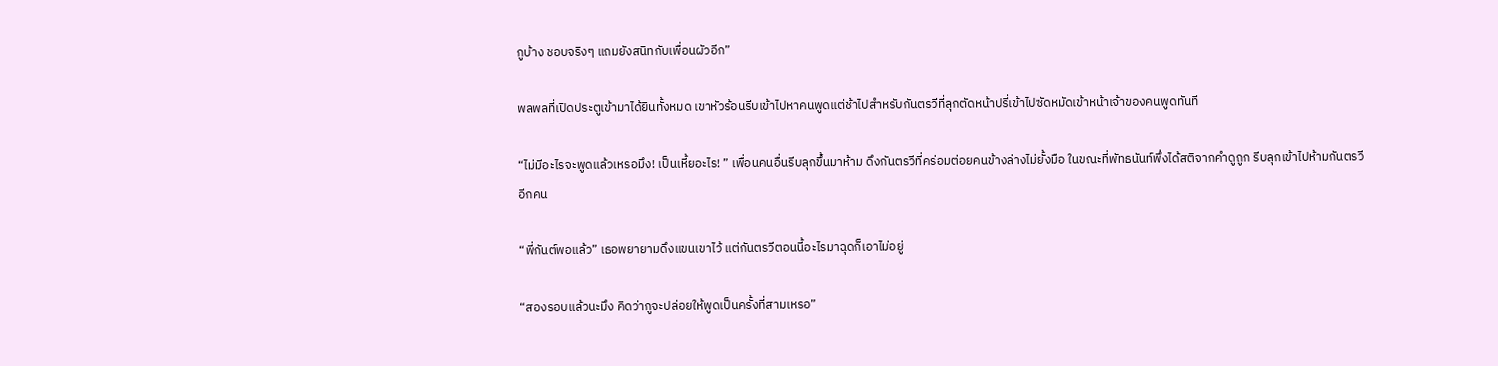กูบ้าง ชอบจริงๆ แถมยังสนิทกับเพื่อนผัวอีก”

พลพลที่เปิดประตูเข้ามาได้ยินทั้งหมด เขาหัวร้อนรีบเข้าไปหาคนพูดแต่ช้าไปสำหรับกันตรวีที่ลุกตัดหน้าปรี่เข้าไปซัดหมัดเข้าหน้าเจ้าของคนพูดทันที

“ไม่มีอะไรจะพูดแล้วเหรอมึง! เป็นเหี้ยอะไร! ” เพื่อนคนอื่นรีบลุกขึ้นมาห้าม ดึงกันตรวีที่คร่อมต่อยคนข้างล่างไม่ยั้งมือ ในขณะที่พัทธนันท์พึ่งได้สติจากคำดูถูก รีบลุกเข้าไปห้ามกันตรวีอีกคน

“พี่กันต์พอแล้ว” เธอพยายามดึงแขนเขาไว้ แต่กันตรวีตอนนี้อะไรมาฉุดก็เอาไม่อยู่

“สองรอบแล้วนะมึง คิดว่ากูจะปล่อยให้พูดเป็นครั้งที่สามเหรอ”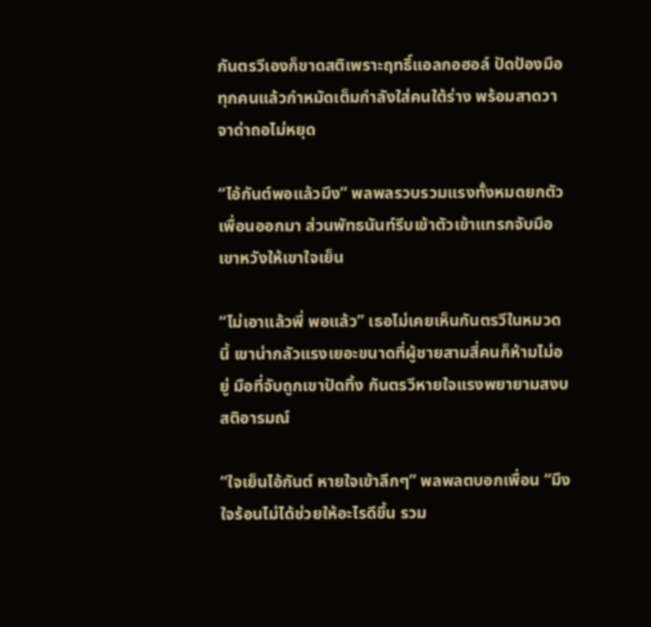กันตรวีเองก็ขาดสติเพราะฤทธิ์แอลกอฮอล์ ปัดป้องมือทุกคนแล้วกำหมัดเต็มกำลังใส่คนใต้ร่าง พร้อมสาดวาจาด่าถอไม่หยุด

“ไอ้กันต์พอแล้วมึง” พลพลรวบรวมแรงทั้งหมดยกตัวเพื่อนออกมา ส่วนพัทธนันท์รีบเข้าตัวเข้าแทรกจับมือเขาหวังให้เขาใจเย็น

“ไม่เอาแล้วพี่ พอแล้ว” เธอไม่เคยเห็นกันตรวีในหมวดนี้ เขาน่ากลัวแรงเยอะขนาดที่ผู้ชายสามสี่คนก็ห้ามไม่อยู่ มือที่จับถูกเขาปัดทิ้ง กันตรวีหายใจแรงพยายามสงบสติอารมณ์

“ใจเย็นไอ้กันต์ หายใจเข้าลึกๆ” พลพลตบอกเพื่อน “มึงใจร้อนไม่ได้ช่วยให้อะไรดีขึ้น รวม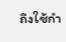ถึงใช้กำ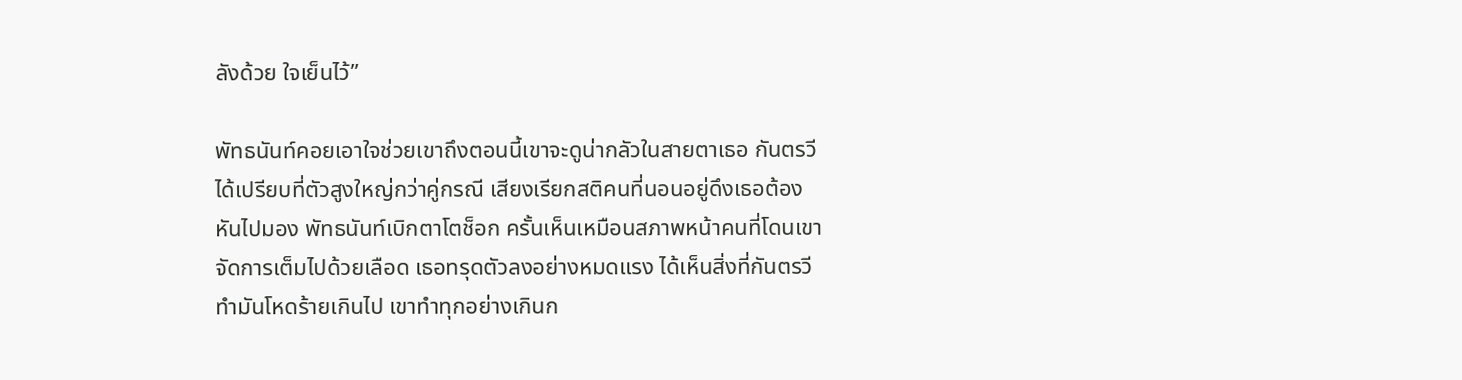ลังด้วย ใจเย็นไว้”

พัทธนันท์คอยเอาใจช่วยเขาถึงตอนนี้เขาจะดูน่ากลัวในสายตาเธอ กันตรวีได้เปรียบที่ตัวสูงใหญ่กว่าคู่กรณี เสียงเรียกสติคนที่นอนอยู่ดึงเธอต้องหันไปมอง พัทธนันท์เบิกตาโตช็อก ครั้นเห็นเหมือนสภาพหน้าคนที่โดนเขาจัดการเต็มไปด้วยเลือด เธอทรุดตัวลงอย่างหมดแรง ได้เห็นสิ่งที่กันตรวีทำมันโหดร้ายเกินไป เขาทำทุกอย่างเกินก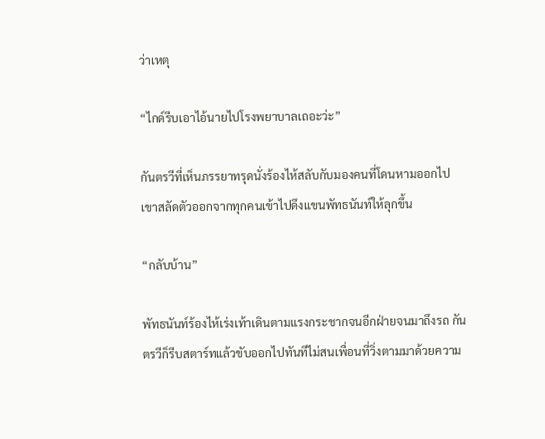ว่าเหตุ

“ไกด์รีบเอาไอ้นายไปโรงพยาบาลเถอะว่ะ”

กันตรวีที่เห็นภรรยาทรุดนั่งร้องไห้สลับกับมองคนที่โดนหามออกไป เขาสลัดตัวออกจากทุกคนเข้าไปดึงแขนพัทธนันท์ให้ลุกขึ้น

“กลับบ้าน”

พัทธนันท์ร้องไห้เร่งเท้าเดินตามแรงกระชากจนอีกฝ่ายจนมาถึงรถ กันตรวีก็รีบสตาร์ทแล้วขับออกไปทันทีไม่สนเพื่อนที่วิ่งตามมาด้วยความ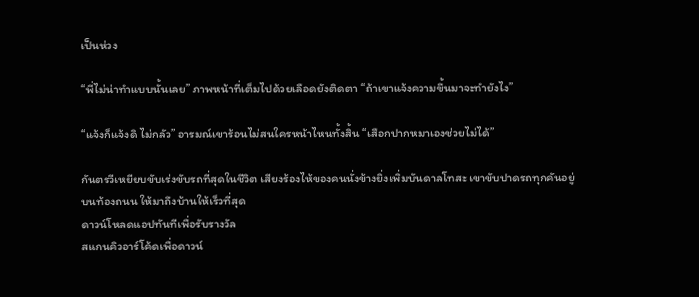เป็นห่วง

“พี่ไม่น่าทำแบบนั้นเลย” ภาพหน้าที่เต็มไปด้วยเลือดยังติดตา “ถ้าเขาแจ้งความขึ้นมาจะทำยังไง”

“แจ้งก็แจ้งดิ ไม่กลัว” อารมณ์เขาร้อนไม่สนใครหน้าไหนทั้งสิ้น “เสือกปากหมาเองช่วยไม่ได้”

กันตรวีเหยียบขับเร่งขับรถที่สุดในชีวิต เสียงร้องไห้ของคนนั่งข้างยิ่งเพิ่มบันดาลโทสะ เขาขับปาดรถทุกคันอยู่บนท้องถนน ให้มาถึงบ้านให้เร็วที่สุด
ดาวน์โหลดแอปทันทีเพื่อรับรางวัล
สแกนคิวอาร์โค้ดเพื่อดาวน์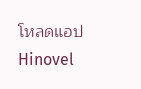โหลดแอปHinovel